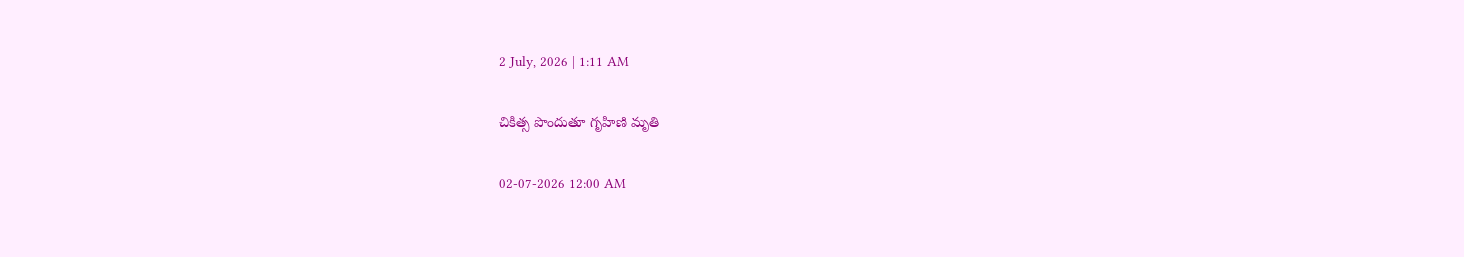2 July, 2026 | 1:11 AM

చికిత్స పొందుతూ గృహిణి మృతి

02-07-2026 12:00 AM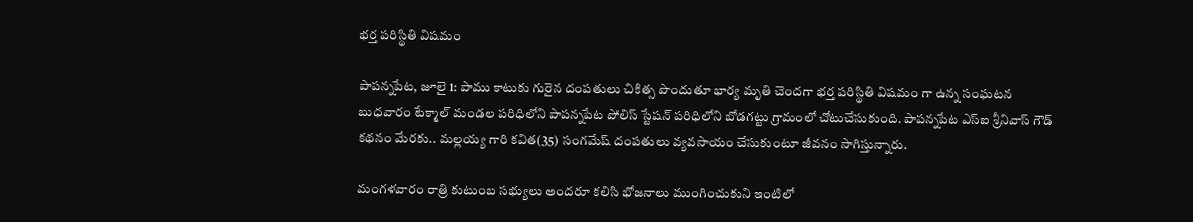భర్త పరిస్థితి విషమం

పాపన్నపేట, జూలై 1: పాము కాటుకు గురైన దంపతులు చికిత్స పొందుతూ భార్య మృతి చెందగా భర్త పరిస్థితి విషమం గా ఉన్న సంఘటన బుధవారం టేక్మాల్ మండల పరిధిలోని పాపన్నపేట పోలిస్ స్టేషన్ పరిధిలోని బోడగట్టు గ్రామంలో చోటుచేసుకుంది. పాపన్నపేట ఎస్‌ఐ శ్రీనివాస్ గౌడ్ కథనం మేరకు.. మల్లయ్య గారి కవిత(35) సంగమేష్ దంపతులు వ్యవసాయం చేసుకుంటూ జీవనం సాగిస్తున్నారు.

మంగళవారం రాత్రి కుటుంబ సభ్యులు అందరూ కలిసి భోజనాలు ముంగించుకుని ఇంటిలో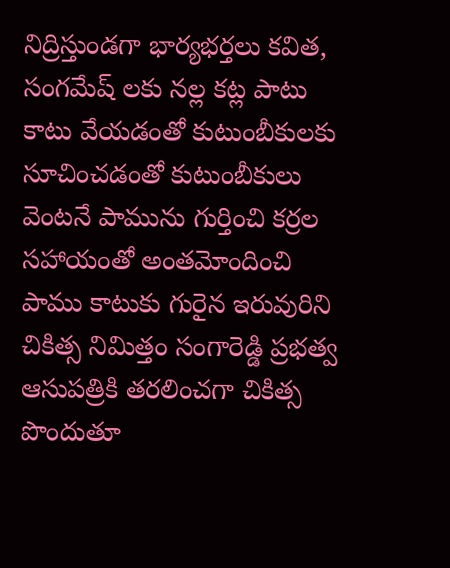నిద్రిస్తుండగా భార్యభర్తలు కవిత, సంగమేష్ లకు నల్ల కట్ల పాటు కాటు వేయడంతో కుటుంబీకులకు సూచించడంతో కుటుంబీకులు వెంటనే పామును గుర్తించి కర్రల సహాయంతో అంతమోందించి పాము కాటుకు గురైన ఇరువురిని చికిత్స నిమిత్తం సంగారెడ్డి ప్రభత్వ ఆసుపత్రికి తరలించగా చికిత్స పొందుతూ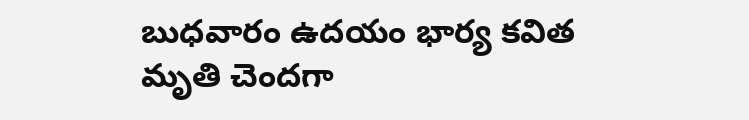బుధవారం ఉదయం భార్య కవిత మృతి చెందగా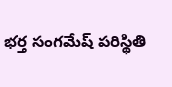భర్త సంగమేష్ పరిస్థితి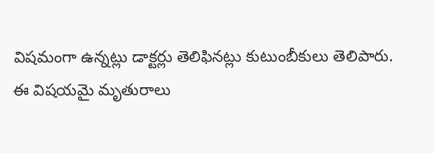విషమంగా ఉన్నట్లు డాక్టర్లు తెలిఫినట్లు కుటుంబీకులు తెలిపారు. ఈ విషయమై మృతురాలు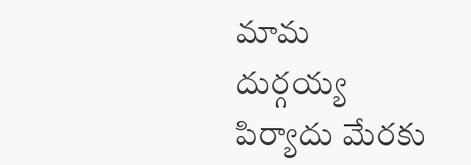మామ దుర్గయ్య పిర్యాదు మేరకు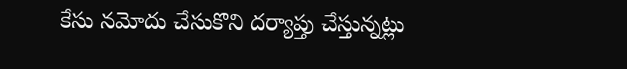కేసు నమోదు చేసుకొని దర్యాప్తు చేస్తున్నట్లు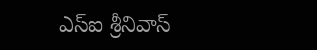ఎస్‌ఐ శ్రీనివాస్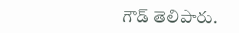గౌడ్ తెలిపారు.